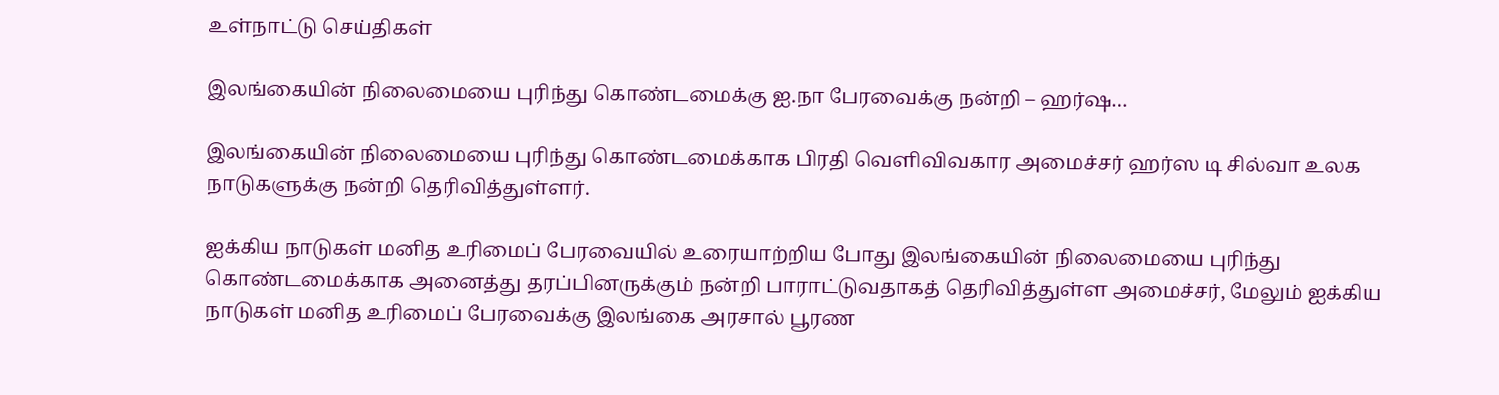உள்நாட்டு செய்திகள்

இலங்கையின் நிலைமையை புரிந்து கொண்டமைக்கு ஐ.நா பேரவைக்கு நன்றி – ஹர்ஷ…

இலங்கையின் நிலைமையை புரிந்து கொண்டமைக்காக பிரதி வெளிவிவகார அமைச்சர் ஹர்ஸ டி சில்வா உலக நாடுகளுக்கு நன்றி தெரிவித்துள்ளர்.

ஐக்கிய நாடுகள் மனித உரிமைப் பேரவையில் உரையாற்றிய போது இலங்கையின் நிலைமையை புரிந்து கொண்டமைக்காக அனைத்து தரப்பினருக்கும் நன்றி பாராட்டுவதாகத் தெரிவித்துள்ள அமைச்சர், மேலும் ஐக்கிய நாடுகள் மனித உரிமைப் பேரவைக்கு இலங்கை அரசால் பூரண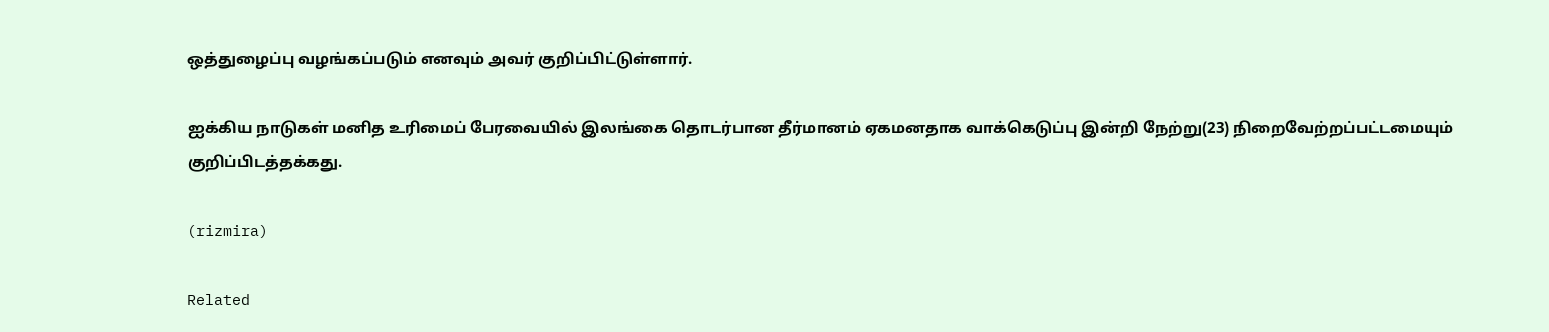ஒத்துழைப்பு வழங்கப்படும் எனவும் அவர் குறிப்பிட்டுள்ளார்.

ஐக்கிய நாடுகள் மனித உரிமைப் பேரவையில் இலங்கை தொடர்பான தீர்மானம் ஏகமனதாக வாக்கெடுப்பு இன்றி நேற்று(23) நிறைவேற்றப்பட்டமையும் குறிப்பிடத்தக்கது.

(rizmira)

Related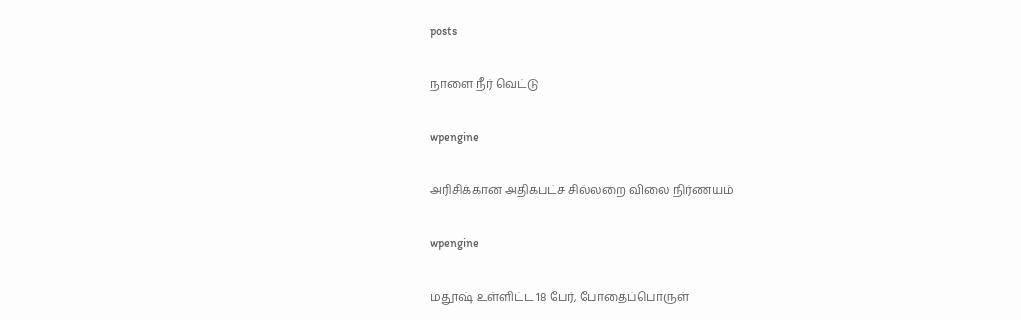posts

நாளை நீர் வெட்டு

wpengine

அரிசிக்கான அதிகபட்ச சில்லறை விலை நிர்ணயம்

wpengine

மதூஷ் உள்ளிட்ட 18 பேர், போதைப்பொருள்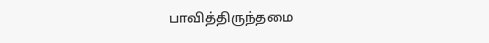பாவித்திருந்தமை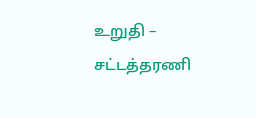உறுதி – சட்டத்தரணி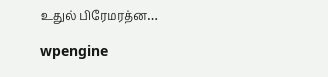உதுல் பிரேமரத்ன…

wpengine